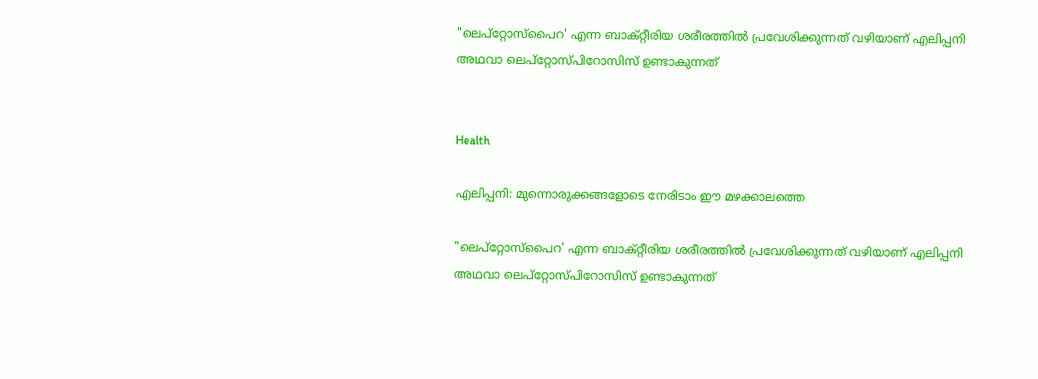"ലെപ്റ്റോസ്പൈറ' എന്ന ബാക്റ്റീരിയ ശരീരത്തിൽ പ്രവേശിക്കുന്നത് വഴിയാണ് എലിപ്പനി അഥവാ ലെപ്റ്റോസ്പിറോസിസ് ഉണ്ടാകുന്നത്


Health

എലിപ്പനി: മുന്നൊരുക്കങ്ങളോടെ നേരിടാം ഈ മഴക്കാലത്തെ

"ലെപ്റ്റോസ്പൈറ' എന്ന ബാക്റ്റീരിയ ശരീരത്തിൽ പ്രവേശിക്കുന്നത് വഴിയാണ് എലിപ്പനി അഥവാ ലെപ്റ്റോസ്പിറോസിസ് ഉണ്ടാകുന്നത്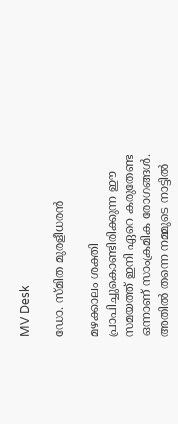MV Desk

ഡോ. സ്മിത മുരളീധരൻ

മഴക്കാലം ശക്തി പ്രാപിച്ചുകൊണ്ടിരിക്കുന്ന ഈ സമയത്ത് ഇനി ഏറെ കരുതേണ്ട ഒന്നാണ് സാംക്രമിക രോഗങ്ങൾ. അതിൽ തന്നെ നമ്മുടെ നാട്ടിൽ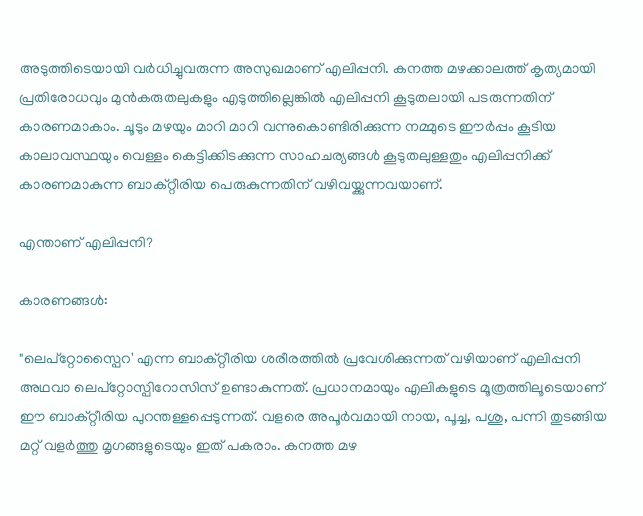അടുത്തിടെയായി വർധിച്ചുവരുന്ന അസുഖമാണ് എലിപ്പനി. കനത്ത മഴക്കാലത്ത് കൃത്യമായി പ്രതിരോധവും മുൻകരുതലുകളും എടുത്തില്ലെങ്കിൽ എലിപ്പനി കൂടുതലായി പടരുന്നതിന് കാരണമാകാം. ചൂടും മഴയും മാറി മാറി വന്നുകൊണ്ടിരിക്കുന്ന നമ്മുടെ ഈർപ്പം കൂടിയ കാലാവസ്ഥയും വെള്ളം കെട്ടിക്കിടക്കുന്ന സാഹചര്യങ്ങൾ കൂടുതലുള്ളതും എലിപ്പനിക്ക് കാരണമാകുന്ന ബാക്റ്റീരിയ പെരുകുന്നതിന് വഴിവയ്ക്കുന്നവയാണ്.

എന്താണ് എലിപ്പനി?

കാരണങ്ങൾ:

"ലെപ്റ്റോസ്പൈറ' എന്ന ബാക്റ്റീരിയ ശരീരത്തിൽ പ്രവേശിക്കുന്നത് വഴിയാണ് എലിപ്പനി അഥവാ ലെപ്റ്റോസ്പിറോസിസ് ഉണ്ടാകുന്നത്. പ്രധാനമായും എലികളുടെ മൂത്രത്തിലൂടെയാണ് ഈ ബാക്റ്റീരിയ പുറന്തള്ളപ്പെടുന്നത്. വളരെ അപൂർവമായി നായ, പൂച്ച, പശു, പന്നി തുടങ്ങിയ മറ്റ് വളർത്തു മൃഗങ്ങളുടെയും ഇത് പകരാം. കനത്ത മഴ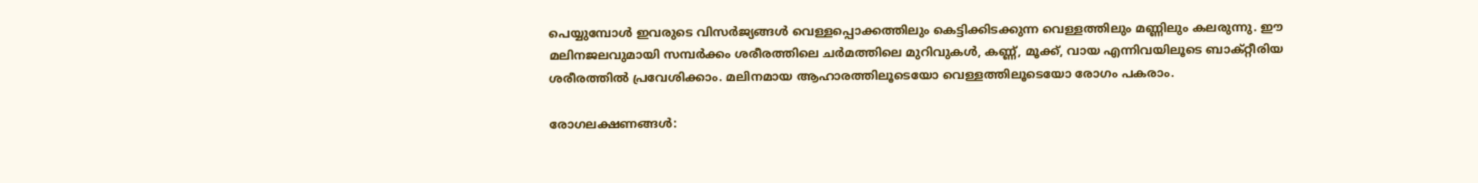പെയ്യുമ്പോൾ ഇവരുടെ വിസർജ്യങ്ങൾ വെള്ളപ്പൊക്കത്തിലും കെട്ടിക്കിടക്കുന്ന വെള്ളത്തിലും മണ്ണിലും കലരുന്നു. ഈ മലിനജലവുമായി സമ്പർക്കം ശരീരത്തിലെ ചർമത്തിലെ മുറിവുകൾ, കണ്ണ്, മൂക്ക്, വായ എന്നിവയിലൂടെ ബാക്റ്റീരിയ ശരീരത്തിൽ പ്രവേശിക്കാം. മലിനമായ ആഹാരത്തിലൂടെയോ വെള്ളത്തിലൂടെയോ രോഗം പകരാം.

രോഗലക്ഷണങ്ങൾ: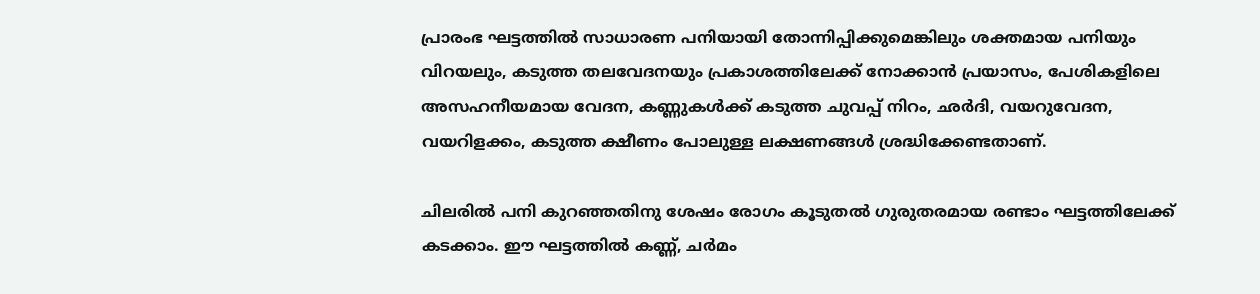പ്രാരംഭ ഘട്ടത്തിൽ സാധാരണ പനിയായി തോന്നിപ്പിക്കുമെങ്കിലും ശക്തമായ പനിയും വിറയലും, കടുത്ത തലവേദനയും പ്രകാശത്തിലേക്ക് നോക്കാൻ പ്രയാസം, പേശികളിലെ അസഹനീയമായ വേദന, കണ്ണുകൾക്ക് കടുത്ത ചുവപ്പ് നിറം, ഛർദി, വയറുവേദന, വയറിളക്കം, കടുത്ത ക്ഷീണം പോലുള്ള ലക്ഷണങ്ങൾ ശ്രദ്ധിക്കേണ്ടതാണ്.

ചിലരിൽ പനി കുറഞ്ഞതിനു ശേഷം രോഗം കൂടുതൽ ഗുരുതരമായ രണ്ടാം ഘട്ടത്തിലേക്ക് കടക്കാം. ഈ ഘട്ടത്തിൽ കണ്ണ്, ചർമം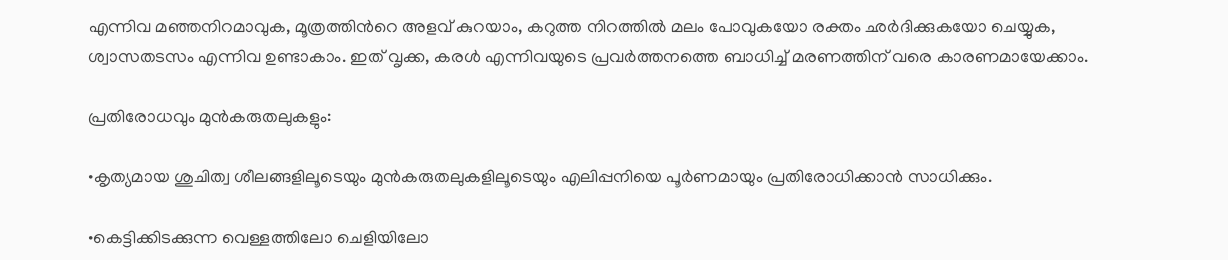എന്നിവ മഞ്ഞനിറമാവുക, മൂത്രത്തിന്‍റെ അളവ് കുറയാം, കറുത്ത നിറത്തിൽ മലം പോവുകയോ രക്തം ഛർദിക്കുകയോ ചെയ്യുക, ശ്വാസതടസം എന്നിവ ഉണ്ടാകാം. ഇത് വൃക്ക, കരൾ എന്നിവയുടെ പ്രവർത്തനത്തെ ബാധിച്ച് മരണത്തിന് വരെ കാരണമായേക്കാം.

പ്രതിരോധവും മുൻകരുതലുകളും:

•കൃത്യമായ ശുചിത്വ ശീലങ്ങളിലൂടെയും മുൻകരുതലുകളിലൂടെയും എലിപ്പനിയെ പൂർണമായും പ്രതിരോധിക്കാൻ സാധിക്കും.

•കെട്ടിക്കിടക്കുന്ന വെള്ളത്തിലോ ചെളിയിലോ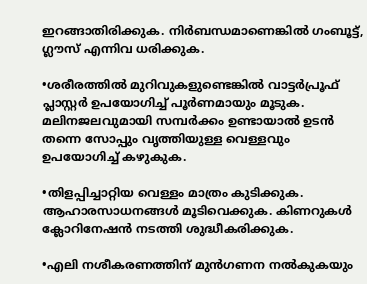ഇറങ്ങാതിരിക്കുക. നിർബന്ധമാണെങ്കിൽ ഗംബൂട്ട്, ഗ്ലൗസ് എന്നിവ ധരിക്കുക.

•ശരീരത്തിൽ മുറിവുകളുണ്ടെങ്കിൽ വാട്ടർപ്രൂഫ് പ്ലാസ്റ്റർ ഉപയോഗിച്ച് പൂർണമായും മൂടുക. മലിനജലവുമായി സമ്പർക്കം ഉണ്ടായാൽ ഉടൻ തന്നെ സോപ്പും വൃത്തിയുള്ള വെള്ളവും ഉപയോഗിച്ച് കഴുകുക.

•തിളപ്പിച്ചാറ്റിയ വെള്ളം മാത്രം കുടിക്കുക. ആഹാരസാധനങ്ങൾ മൂടിവെക്കുക. കിണറുകൾ ക്ലോറിനേഷൻ നടത്തി ശുദ്ധീകരിക്കുക.

•എലി നശീകരണത്തിന് മുൻഗണന നൽകുകയും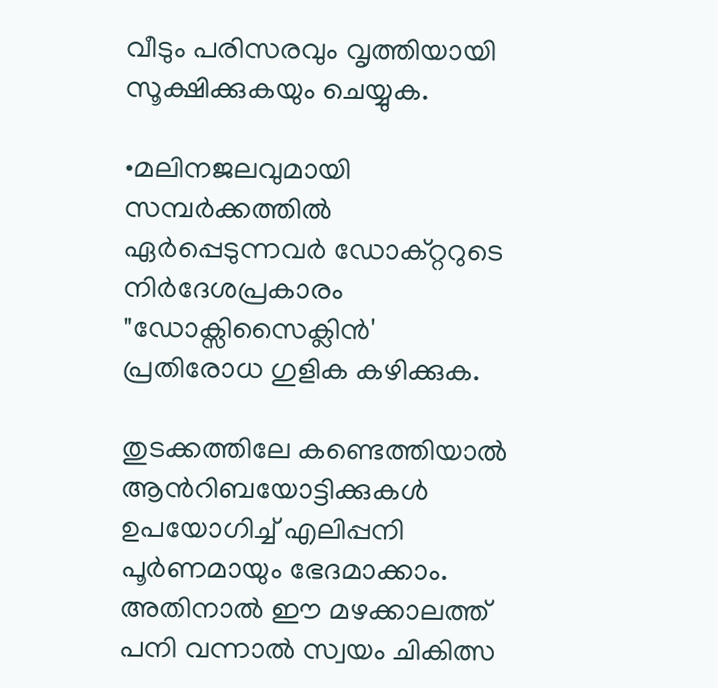വീടും പരിസരവും വൃത്തിയായി സൂക്ഷിക്കുകയും ചെയ്യുക.

•മലിനജലവുമായി സമ്പർക്കത്തിൽ ഏർപ്പെടുന്നവർ ഡോക്റ്ററുടെ നിർദേശപ്രകാരം "ഡോക്സിസൈക്ലിൻ' പ്രതിരോധ ഗുളിക കഴിക്കുക.

തുടക്കത്തിലേ കണ്ടെത്തിയാൽ ആന്‍റിബയോട്ടിക്കുകൾ ഉപയോഗിച്ച് എലിപ്പനി പൂർണമായും ഭേദമാക്കാം. അതിനാൽ ഈ മഴക്കാലത്ത് പനി വന്നാൽ സ്വയം ചികിത്സ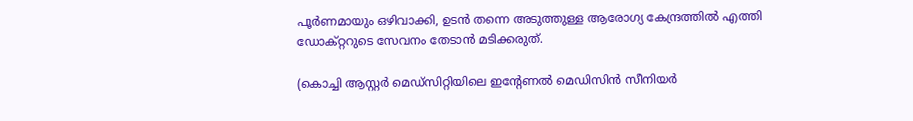പൂർണമായും ഒഴിവാക്കി, ഉടൻ തന്നെ അടുത്തുള്ള ആരോഗ്യ കേന്ദ്രത്തിൽ എത്തി ഡോക്റ്ററുടെ സേവനം തേടാൻ മടിക്കരുത്.

(കൊച്ചി ആസ്റ്റർ മെഡ്‌സിറ്റിയിലെ ഇന്‍റേണൽ മെഡിസിൻ സീനിയർ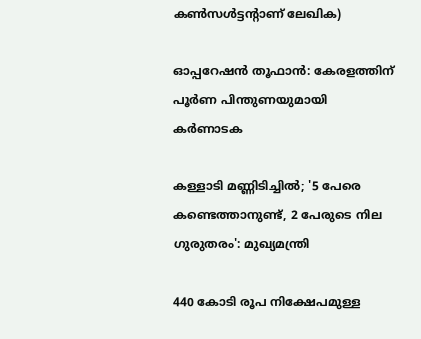കൺസൾട്ടന്‍റാണ് ലേഖിക)

ഓപ്പറേഷൻ തൂഫാൻ: കേരളത്തിന് പൂർണ പിന്തുണയുമായി കർണാടക

കള്ളാടി മണ്ണിടിച്ചിൽ; '5 പേരെ കണ്ടെത്താനുണ്ട്, 2 പേരുടെ നില ഗുരുതരം': മുഖ‍്യമന്ത്രി

440 കോടി രൂപ നിക്ഷേപമുള്ള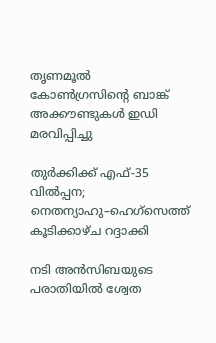തൃണമൂൽ കോൺഗ്രസിന്‍റെ ബാങ്ക് അക്കൗണ്ടുകൾ ഇഡി മരവിപ്പിച്ചു

തുർക്കിക്ക് എഫ്-35 വിൽപ്പന; നെതന്യാഹു–ഹെഗ്സെത്ത് കൂടിക്കാഴ്ച റദ്ദാക്കി

നടി അൻസിബയുടെ പരാതിയിൽ ശ്വേത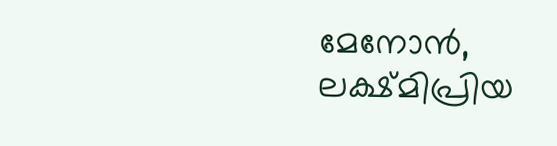മേനോൻ, ലക്ഷ്മിപ്രിയ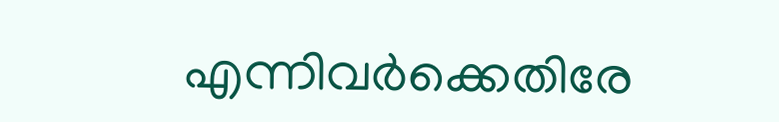എന്നിവർക്കെതിരേ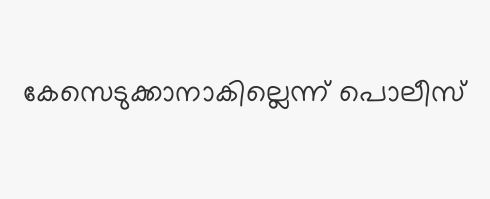കേസെടുക്കാനാകില്ലെന്ന് പൊലീസ്